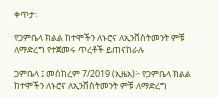ቀጥታ፡

የጋምቤላ ክልል ከተሞችን ለኑሮና ለኢንቨስትመንት ምቹ ለማድረግ የተጀመሩ ጥረቶች ይጠናከራሉ

ጋምቤላ ፤ መስከረም 7/2019 (ኢዜአ)፦ የጋምቤላ ክልል ከተሞችን ለኑሮና ለኢንቨስትመንት ምቹ ለማድረግ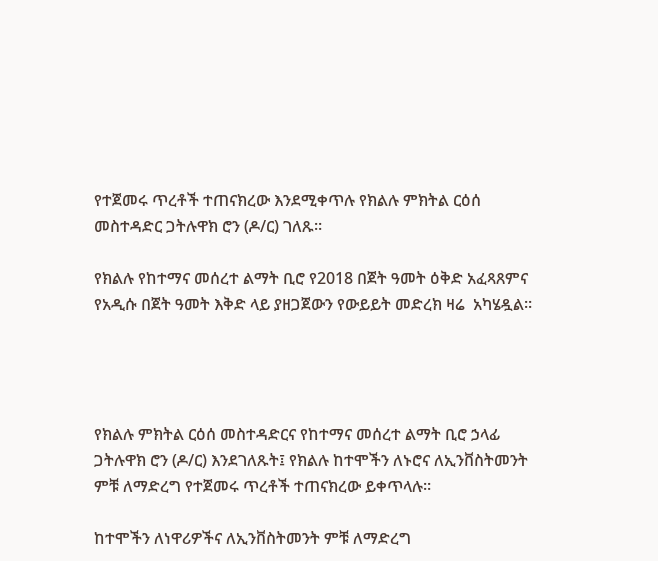የተጀመሩ ጥረቶች ተጠናክረው እንደሚቀጥሉ የክልሉ ምክትል ርዕሰ መስተዳድር ጋትሉዋክ ሮን (ዶ/ር) ገለጹ።

የክልሉ የከተማና መሰረተ ልማት ቢሮ የ2018 በጀት ዓመት ዕቅድ አፈጻጸምና የአዲሱ በጀት ዓመት እቅድ ላይ ያዘጋጀውን የውይይት መድረክ ዛሬ  አካሄዷል።




የክልሉ ምክትል ርዕሰ መስተዳድርና የከተማና መሰረተ ልማት ቢሮ ኃላፊ ጋትሉዋክ ሮን (ዶ/ር) እንደገለጹት፤ የክልሉ ከተሞችን ለኑሮና ለኢንቨስትመንት ምቹ ለማድረግ የተጀመሩ ጥረቶች ተጠናክረው ይቀጥላሉ።

ከተሞችን ለነዋሪዎችና ለኢንቨስትመንት ምቹ ለማድረግ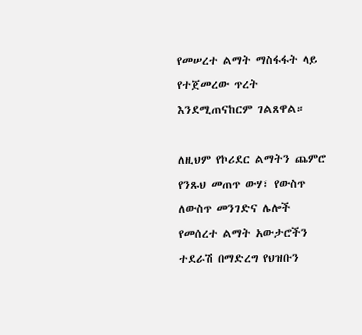የመሠረተ ልማት ማስፋፋት ላይ የተጀመረው ጥረት እንደሚጠናከርም ገልጸዋል።

ለዚህም የኮሪደር ልማትን ጨምሮ የንጹህ መጠጥ ውሃ፣ የውስጥ ለውስጥ መንገድና ሌሎች የመሰረተ ልማት አውታሮችን ተደራሽ በማድረግ የህዝቡን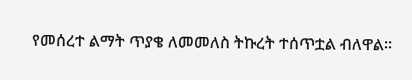የመሰረተ ልማት ጥያቄ ለመመለስ ትኩረት ተሰጥቷል ብለዋል።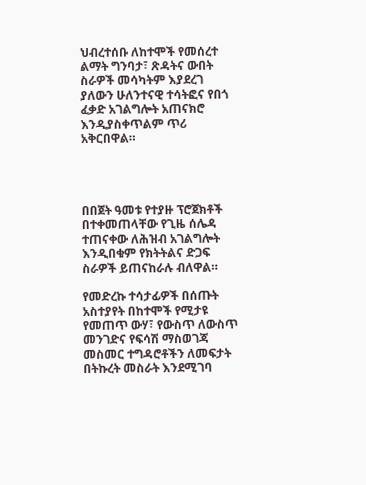ህብረተሰቡ ለከተሞች የመሰረተ ልማት ግንባታ፣ ጽዳትና ውበት ስራዎች መሳካትም እያደረገ ያለውን ሁለንተናዊ ተሳትፎና የበጎ ፈቃድ አገልግሎት አጠናክሮ እንዲያስቀጥልም ጥሪ አቅርበዋል።




በበጀት ዓመቱ የተያዙ ፕሮጀክቶች በተቀመጠላቸው የጊዜ ሰሌዳ ተጠናቀው ለሕዝብ አገልግሎት እንዲበቁም የክትትልና ድጋፍ ስራዎች ይጠናከራሉ ብለዋል።

የመድረኩ ተሳታፊዎች በሰጡት አስተያየት በከተሞች የሚታዩ የመጠጥ ውሃ፣ የውስጥ ለውስጥ መንገድና የፍሳሽ ማስወገጃ መስመር ተግዳሮቶችን ለመፍታት በትኩረት መስራት እንደሚገባ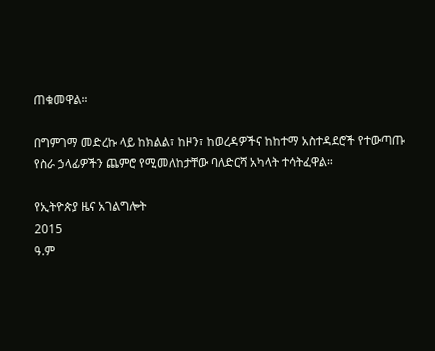ጠቁመዋል።

በግምገማ መድረኩ ላይ ከክልል፣ ከዞን፣ ከወረዳዎችና ከከተማ አስተዳደሮች የተውጣጡ የስራ ኃላፊዎችን ጨምሮ የሚመለከታቸው ባለድርሻ አካላት ተሳትፈዋል።

የኢትዮጵያ ዜና አገልግሎት
2015
ዓ.ም